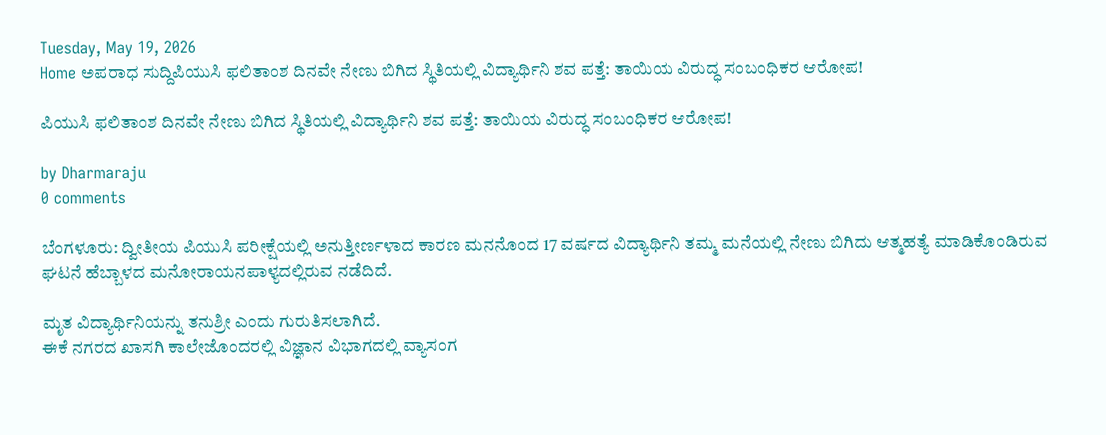Tuesday, May 19, 2026
Home ಅಪರಾಧ ಸುದ್ದಿಪಿಯುಸಿ ಫಲಿತಾಂಶ ದಿನವೇ ನೇಣು ಬಿಗಿದ ಸ್ಥಿತಿಯಲ್ಲಿ ವಿದ್ಯಾರ್ಥಿನಿ ಶವ ಪತ್ತೆ: ತಾಯಿಯ ವಿರುದ್ಧ ಸಂಬಂಧಿಕರ ಆರೋಪ!

ಪಿಯುಸಿ ಫಲಿತಾಂಶ ದಿನವೇ ನೇಣು ಬಿಗಿದ ಸ್ಥಿತಿಯಲ್ಲಿ ವಿದ್ಯಾರ್ಥಿನಿ ಶವ ಪತ್ತೆ: ತಾಯಿಯ ವಿರುದ್ಧ ಸಂಬಂಧಿಕರ ಆರೋಪ!

by Dharmaraju
0 comments

ಬೆಂಗಳೂರು: ದ್ವೀತೀಯ ಪಿಯುಸಿ ಪರೀಕ್ಷೆಯಲ್ಲಿ ಅನುತ್ತೀರ್ಣಳಾದ ಕಾರಣ ಮನನೊಂದ 17 ವರ್ಷದ ವಿದ್ಯಾರ್ಥಿನಿ ತಮ್ಮ ಮನೆಯಲ್ಲಿ ನೇಣು ಬಿಗಿದು ಆತ್ಮಹತ್ಯೆ ಮಾಡಿಕೊಂಡಿರುವ ಘಟನೆ ಹೆಬ್ಬಾಳದ ಮನೋರಾಯನಪಾಳ್ಯದಲ್ಲಿರುವ ನಡೆದಿದೆ.

ಮೃತ ವಿದ್ಯಾರ್ಥಿನಿಯನ್ನು ತನುಶ್ರೀ ಎಂದು ಗುರುತಿಸಲಾಗಿದೆ.
ಈಕೆ ನಗರದ ಖಾಸಗಿ ಕಾಲೇಜೊಂದರಲ್ಲಿ ವಿಜ್ಞಾನ ವಿಭಾಗದಲ್ಲಿ ವ್ಯಾಸಂಗ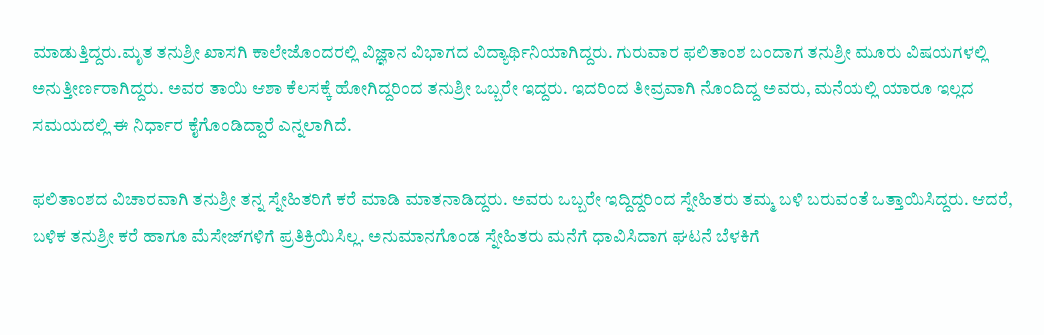ಮಾಡುತ್ತಿದ್ದರು.ಮೃತ ತನುಶ್ರೀ ಖಾಸಗಿ ಕಾಲೇಜೊಂದರಲ್ಲಿ ವಿಜ್ಞಾನ ವಿಭಾಗದ ವಿದ್ಯಾರ್ಥಿನಿಯಾಗಿದ್ದರು. ಗುರುವಾರ ಫಲಿತಾಂಶ ಬಂದಾಗ ತನುಶ್ರೀ ಮೂರು ವಿಷಯಗಳಲ್ಲಿ ಅನುತ್ತೀರ್ಣರಾಗಿದ್ದರು. ಅವರ ತಾಯಿ ಆಶಾ ಕೆಲಸಕ್ಕೆ ಹೋಗಿದ್ದರಿಂದ ತನುಶ್ರೀ ಒಬ್ಬರೇ ಇದ್ದರು. ಇದರಿಂದ ತೀವ್ರವಾಗಿ ನೊಂದಿದ್ದ ಅವರು, ಮನೆಯಲ್ಲಿ ಯಾರೂ ಇಲ್ಲದ ಸಮಯದಲ್ಲಿ ಈ ನಿರ್ಧಾರ ಕೈಗೊಂಡಿದ್ದಾರೆ ಎನ್ನಲಾಗಿದೆ.

ಫಲಿತಾಂಶದ ವಿಚಾರವಾಗಿ ತನುಶ್ರೀ ತನ್ನ ಸ್ನೇಹಿತರಿಗೆ ಕರೆ ಮಾಡಿ ಮಾತನಾಡಿದ್ದರು. ಅವರು ಒಬ್ಬರೇ ಇದ್ದಿದ್ದರಿಂದ ಸ್ನೇಹಿತರು ತಮ್ಮ ಬಳಿ ಬರುವಂತೆ ಒತ್ತಾಯಿಸಿದ್ದರು. ಆದರೆ, ಬಳಿಕ ತನುಶ್ರೀ ಕರೆ ಹಾಗೂ ಮೆಸೇಜ್‌ಗಳಿಗೆ ಪ್ರತಿಕ್ರಿಯಿಸಿಲ್ಲ. ಅನುಮಾನಗೊಂಡ ಸ್ನೇಹಿತರು ಮನೆಗೆ ಧಾವಿಸಿದಾಗ ಘಟನೆ ಬೆಳಕಿಗೆ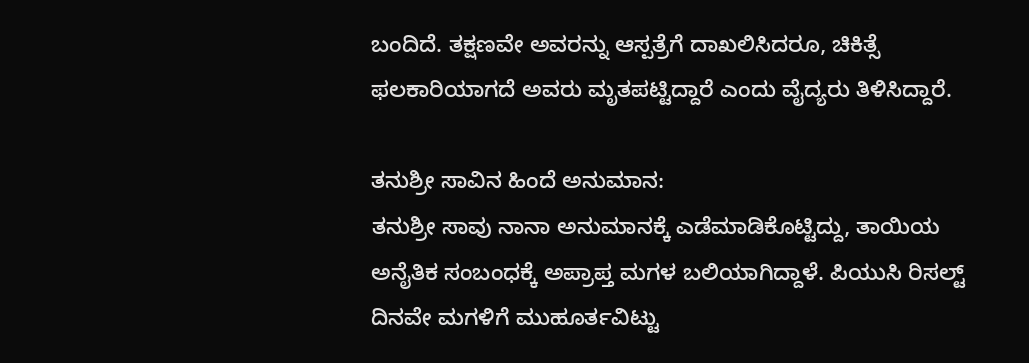ಬಂದಿದೆ. ತಕ್ಷಣವೇ ಅವರನ್ನು ಆಸ್ಪತ್ರೆಗೆ ದಾಖಲಿಸಿದರೂ, ಚಿಕಿತ್ಸೆ ಫಲಕಾರಿಯಾಗದೆ ಅವರು ಮೃತಪಟ್ಟಿದ್ದಾರೆ ಎಂದು ವೈದ್ಯರು ತಿಳಿಸಿದ್ದಾರೆ.

ತನುಶ್ರೀ ಸಾವಿನ ಹಿಂದೆ ಅನುಮಾನ:
ತನುಶ್ರೀ ಸಾವು ನಾನಾ ಅನುಮಾನಕ್ಕೆ ಎಡೆಮಾಡಿಕೊಟ್ಟಿದ್ದು, ತಾಯಿಯ ಅನೈತಿಕ ಸಂಬಂಧಕ್ಕೆ ಅಪ್ರಾಪ್ತ ಮಗಳ ಬಲಿಯಾಗಿದ್ದಾಳೆ. ಪಿಯುಸಿ ರಿಸಲ್ಟ್ ದಿನವೇ ಮಗಳಿಗೆ ಮುಹೂರ್ತವಿಟ್ಟು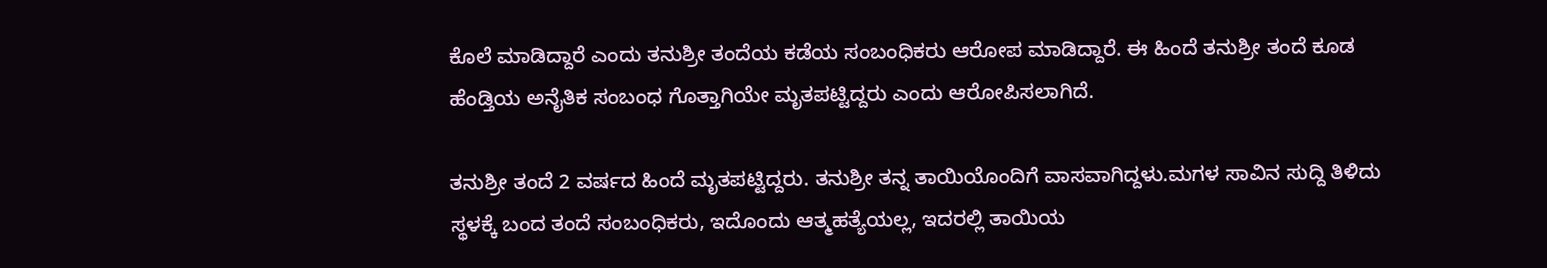ಕೊಲೆ ಮಾಡಿದ್ದಾರೆ ಎಂದು ತನುಶ್ರೀ ತಂದೆಯ ಕಡೆಯ ಸಂಬಂಧಿಕರು ಆರೋಪ ಮಾಡಿದ್ದಾರೆ. ಈ ಹಿಂದೆ ತನುಶ್ರೀ ತಂದೆ ಕೂಡ ಹೆಂಡ್ತಿಯ ಅನೈತಿಕ ಸಂಬಂಧ ಗೊತ್ತಾಗಿಯೇ ಮೃತಪಟ್ಟಿದ್ದರು ಎಂದು ಆರೋಪಿಸಲಾಗಿದೆ.

ತನುಶ್ರೀ ತಂದೆ 2 ವರ್ಷದ ಹಿಂದೆ ಮೃತಪಟ್ಟಿದ್ದರು. ತನುಶ್ರೀ ತನ್ನ ತಾಯಿಯೊಂದಿಗೆ ವಾಸವಾಗಿದ್ದಳು.ಮಗಳ ಸಾವಿನ ಸುದ್ದಿ ತಿಳಿದು ಸ್ಥಳಕ್ಕೆ ಬಂದ ತಂದೆ ಸಂಬಂಧಿಕರು, ಇದೊಂದು ಆತ್ಮಹತ್ಯೆಯಲ್ಲ, ಇದರಲ್ಲಿ ತಾಯಿಯ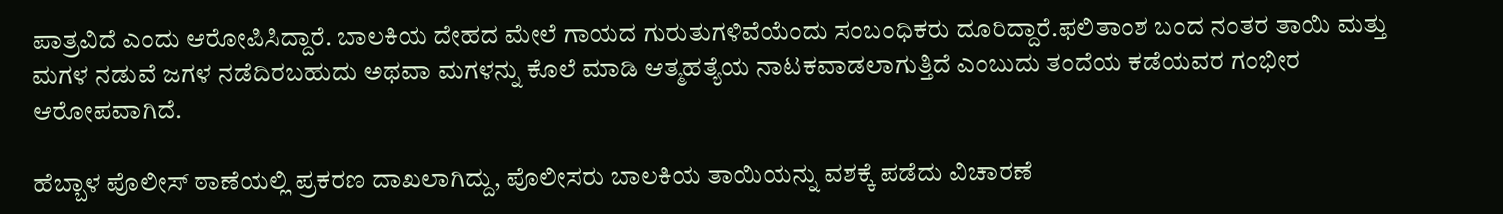ಪಾತ್ರವಿದೆ ಎಂದು ಆರೋಪಿಸಿದ್ದಾರೆ. ಬಾಲಕಿಯ ದೇಹದ ಮೇಲೆ ಗಾಯದ ಗುರುತುಗಳಿವೆಯೆಂದು ಸಂಬಂಧಿಕರು ದೂರಿದ್ದಾರೆ.ಫಲಿತಾಂಶ ಬಂದ ನಂತರ ತಾಯಿ ಮತ್ತು ಮಗಳ ನಡುವೆ ಜಗಳ ನಡೆದಿರಬಹುದು ಅಥವಾ ಮಗಳನ್ನು ಕೊಲೆ ಮಾಡಿ ಆತ್ಮಹತ್ಯೆಯ ನಾಟಕವಾಡಲಾಗುತ್ತಿದೆ ಎಂಬುದು ತಂದೆಯ ಕಡೆಯವರ ಗಂಭೀರ ಆರೋಪವಾಗಿದೆ.

ಹೆಬ್ಬಾಳ ಪೊಲೀಸ್ ಠಾಣೆಯಲ್ಲಿ ಪ್ರಕರಣ ದಾಖಲಾಗಿದ್ದು, ಪೊಲೀಸರು ಬಾಲಕಿಯ ತಾಯಿಯನ್ನು ವಶಕ್ಕೆ ಪಡೆದು ವಿಚಾರಣೆ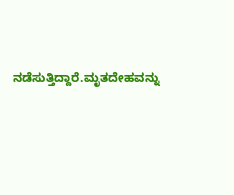ನಡೆಸುತ್ತಿದ್ದಾರೆ.ಮೃತದೇಹವನ್ನು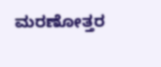ಮರಣೋತ್ತರ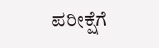ಪರೀಕ್ಷೆಗೆ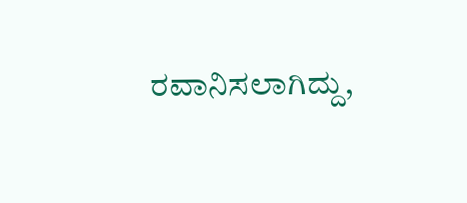ರವಾನಿಸಲಾಗಿದ್ದು,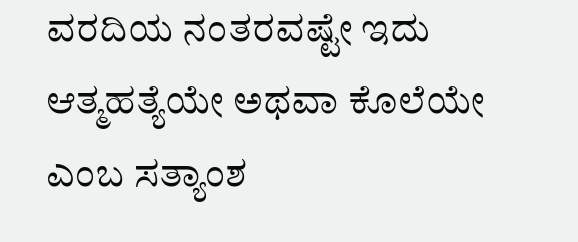ವರದಿಯ ನಂತರವಷ್ಟೇ ಇದು ಆತ್ಮಹತ್ಯೆಯೇ ಅಥವಾ ಕೊಲೆಯೇ ಎಂಬ ಸತ್ಯಾಂಶ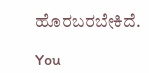ಹೊರಬರಬೇಕಿದೆ.

You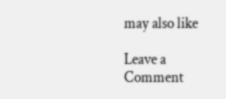may also like

Leave a Comment